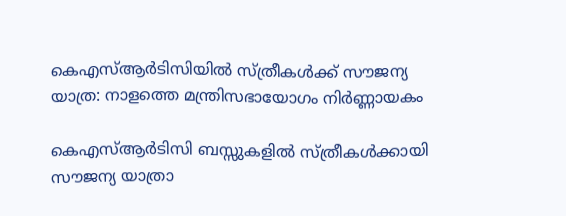കെഎസ്ആർടിസിയിൽ സ്ത്രീകൾക്ക് സൗജന്യ യാത്ര: നാളത്തെ മന്ത്രിസഭായോഗം നിർണ്ണായകം

കെഎസ്ആർടിസി ബസ്സുകളിൽ സ്ത്രീകൾക്കായി സൗജന്യ യാത്രാ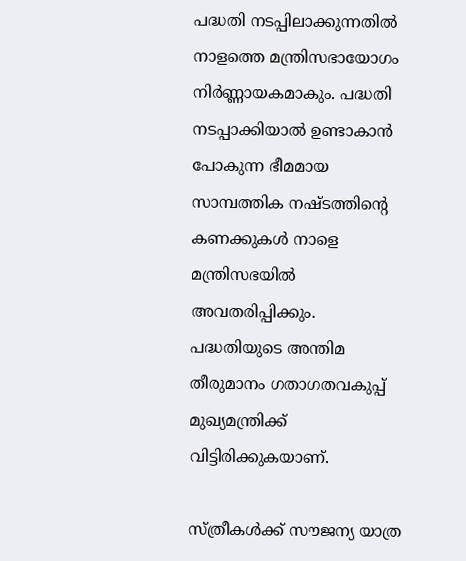പദ്ധതി നടപ്പിലാക്കുന്നതിൽ നാളത്തെ മന്ത്രിസഭായോഗം നിർണ്ണായകമാകും. പദ്ധതി നടപ്പാക്കിയാൽ ഉണ്ടാകാൻ പോകുന്ന ഭീമമായ സാമ്പത്തിക നഷ്ടത്തിന്റെ കണക്കുകൾ നാളെ മന്ത്രിസഭയിൽ അവതരിപ്പിക്കും. പദ്ധതിയുടെ അന്തിമ തീരുമാനം ഗതാഗതവകുപ്പ് മുഖ്യമന്ത്രിക്ക് വിട്ടിരിക്കുകയാണ്.

സ്ത്രീകൾക്ക് സൗജന്യ യാത്ര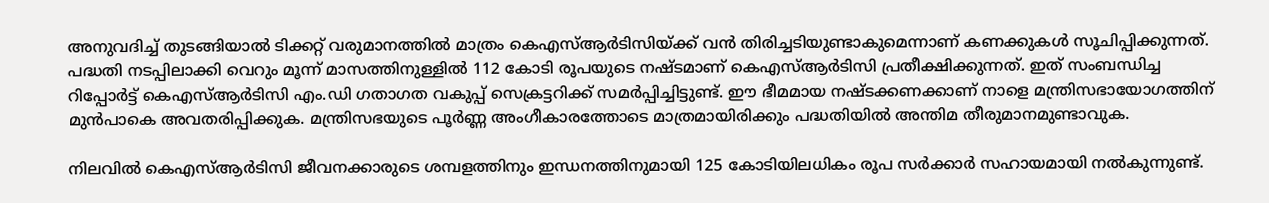അനുവദിച്ച് തുടങ്ങിയാൽ ടിക്കറ്റ് വരുമാനത്തിൽ മാത്രം കെഎസ്ആർടിസിയ്ക്ക് വൻ തിരിച്ചടിയുണ്ടാകുമെന്നാണ് കണക്കുകൾ സൂചിപ്പിക്കുന്നത്. പദ്ധതി നടപ്പിലാക്കി വെറും മൂന്ന് മാസത്തിനുള്ളിൽ 112 കോടി രൂപയുടെ നഷ്ടമാണ് കെഎസ്ആർടിസി പ്രതീക്ഷിക്കുന്നത്. ഇത് സംബന്ധിച്ച റിപ്പോർട്ട് കെഎസ്ആർടിസി എം.ഡി ഗതാഗത വകുപ്പ് സെക്രട്ടറിക്ക് സമർപ്പിച്ചിട്ടുണ്ട്. ഈ ഭീമമായ നഷ്ടക്കണക്കാണ് നാളെ മന്ത്രിസഭായോഗത്തിന് മുൻപാകെ അവതരിപ്പിക്കുക. മന്ത്രിസഭയുടെ പൂർണ്ണ അംഗീകാരത്തോടെ മാത്രമായിരിക്കും പദ്ധതിയിൽ അന്തിമ തീരുമാനമുണ്ടാവുക.

നിലവിൽ കെഎസ്ആർടിസി ജീവനക്കാരുടെ ശമ്പളത്തിനും ഇന്ധനത്തിനുമായി 125 കോടിയിലധികം രൂപ സർക്കാർ സഹായമായി നൽകുന്നുണ്ട്.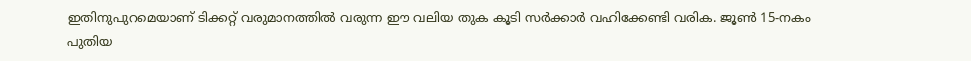ഇതിനുപുറമെയാണ് ടിക്കറ്റ് വരുമാനത്തിൽ വരുന്ന ഈ വലിയ തുക കൂടി സർക്കാർ വഹിക്കേണ്ടി വരിക. ജൂൺ 15-നകം പുതിയ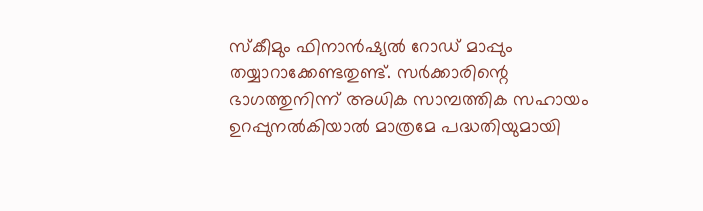സ്കീമും ഫിനാൻഷ്യൽ റോഡ് മാപ്പും തയ്യാറാക്കേണ്ടതുണ്ട്. സർക്കാരിന്റെ ഭാഗത്തുനിന്ന് അധിക സാമ്പത്തിക സഹായം ഉറപ്പുനൽകിയാൽ മാത്രമേ പദ്ധതിയുമായി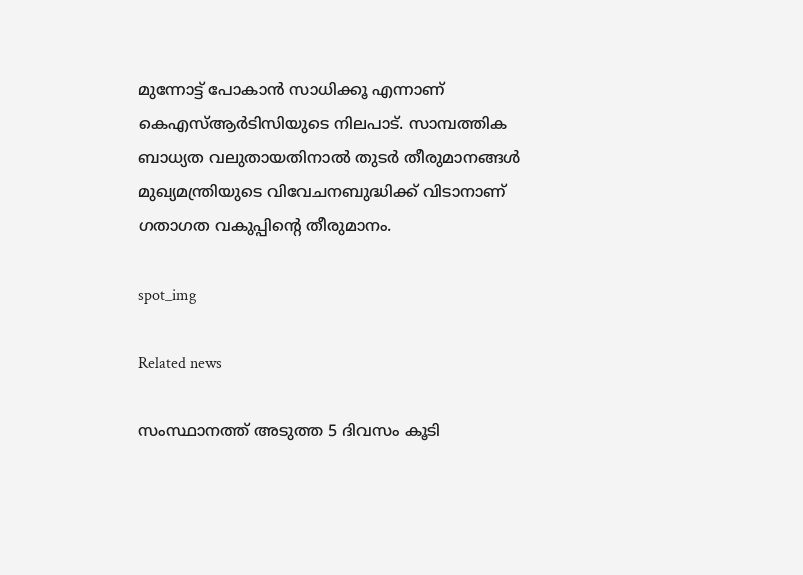മുന്നോട്ട് പോകാൻ സാധിക്കൂ എന്നാണ് കെഎസ്ആർടിസിയുടെ നിലപാട്. സാമ്പത്തിക ബാധ്യത വലുതായതിനാൽ തുടർ തീരുമാനങ്ങൾ മുഖ്യമന്ത്രിയുടെ വിവേചനബുദ്ധിക്ക് വിടാനാണ് ഗതാഗത വകുപ്പിന്റെ തീരുമാനം.

spot_img

Related news

സംസ്ഥാനത്ത് അടുത്ത 5 ദിവസം കൂടി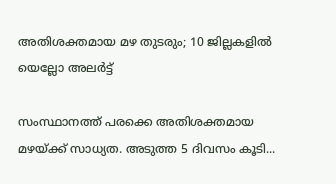അതിശക്തമായ മഴ തുടരും; 10 ജില്ലകളിൽ യെല്ലോ അലർട്ട്

സംസ്ഥാനത്ത് പരക്കെ അതിശക്തമായ മഴയ്ക്ക് സാധ്യത. അടുത്ത 5 ദിവസം കൂടി...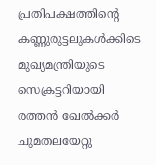പ്രതിപക്ഷത്തിന്റെ കണ്ണുരുട്ടലുകൾക്കിടെ മുഖ്യമന്ത്രിയുടെ സെക്രട്ടറിയായി രത്തൻ ഖേൽക്കർ ചുമതലയേറ്റു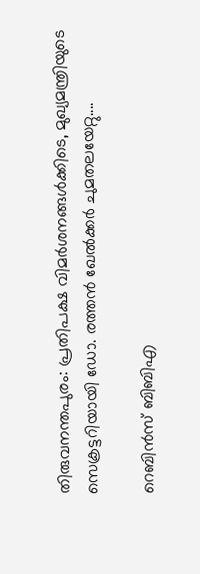തിരുവനന്തപുരം: പ്രതിപക്ഷ വിമർശനങ്ങൾക്കിടെ, മുഖ്യമന്ത്രിയുടെ സെക്രട്ടറിയായി ഡോ. രത്തൻ ഖേൽക്കര്‍ ചുമതലയേറ്റു....

റെബിൻസ് ബിബിഎ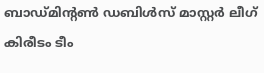ബാഡ്മിന്റൺ ഡബിൾസ് മാസ്റ്റർ ലീഗ് കിരീടം ടീം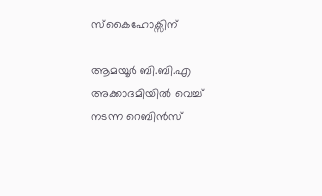സ്കൈഹോക്സിന്

ആമയൂർ ബി.ബി.എ അക്കാദമിയിൽ വെച്ച് നടന്ന റെബിൻസ്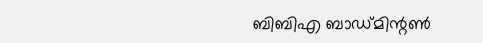ബിബിഎ ബാഡ്മിന്റൺ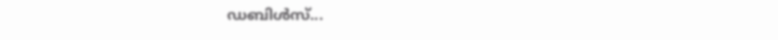ഡബിൾസ്...